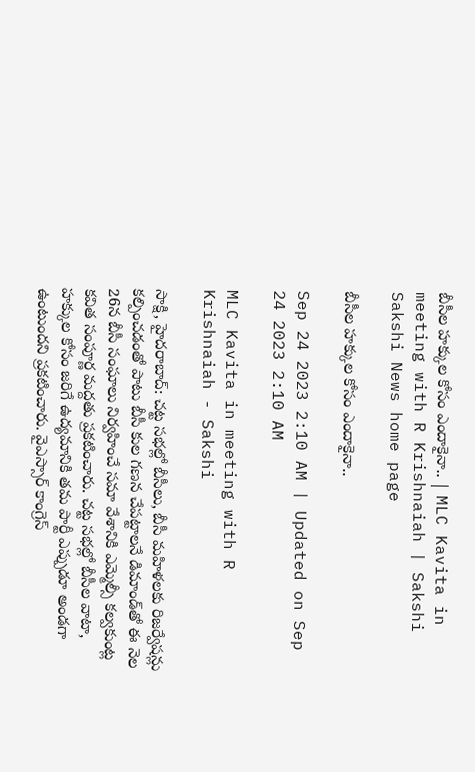బీసీల హక్కుల కోసం ఎందాకైనా.. | MLC Kavita in meeting with R Krishnaiah | Sakshi
Sakshi News home page

బీసీల హక్కుల కోసం ఎందాకైనా..

Sep 24 2023 2:10 AM | Updated on Sep 24 2023 2:10 AM

MLC Kavita in meeting with R Krishnaiah - Sakshi

సాక్షి, హైదరాబాద్‌: చట్ట సభల్లో బీసీలు, బీసీ మహిళలకు రిజర్వేషన్లు కల్పించడంతో పాటు బీసీ కుల గణన చేపట్టాలనే డిమాండ్‌తో ఈ నెల 26న బీసీ సంఘాలు నిర్వహించే సమా వేశానికి ఎమ్మెల్సీ కల్వకుంట్ల కవిత సంపూర్ణ మద్దతు ప్రకటించారు. చట్ట సభల్లో బీసీల వాటా, హక్కుల కోసం జరిగే ఉద్యమానికి తమ పార్టీ ఎప్పుడూ అండగా ఉంటుందని ప్రకటించారు. వైఎస్సార్‌ కాంగ్రెస్‌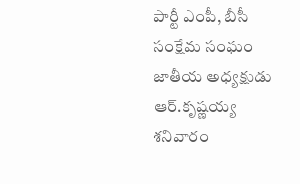పార్టీ ఎంపీ, బీసీ సంక్షేమ సంఘం జాతీయ అధ్యక్షుడు ఆర్‌.కృష్ణయ్య శనివారం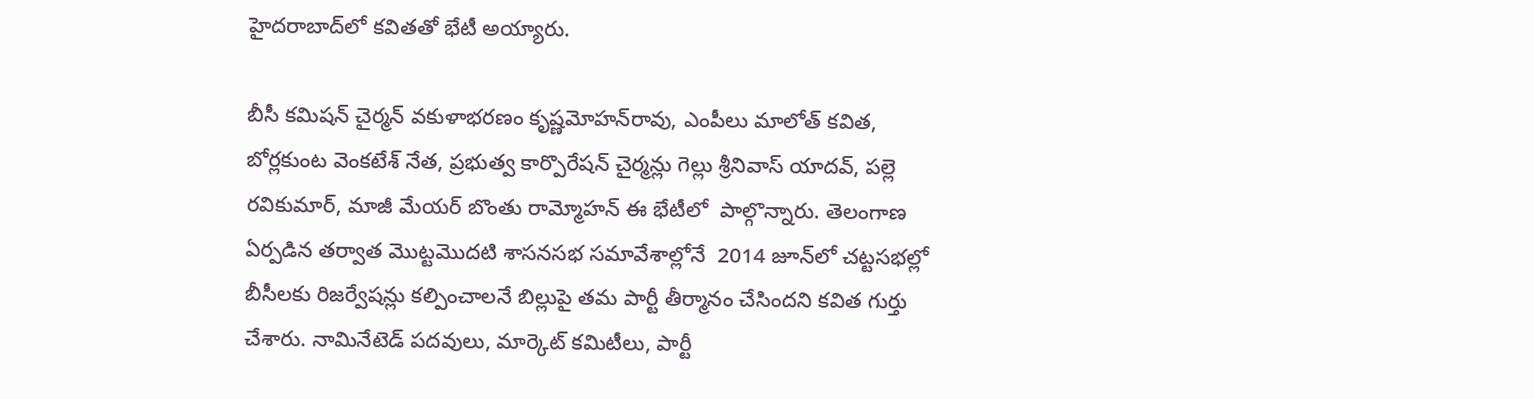హైదరాబాద్‌లో కవితతో భేటీ అయ్యారు.

బీసీ కమిషన్‌ చైర్మన్‌ వకుళాభరణం కృష్ణమోహన్‌రావు, ఎంపీలు మాలోత్‌ కవిత, బోర్లకుంట వెంకటేశ్‌ నేత, ప్రభుత్వ కార్పొరేషన్‌ చైర్మన్లు గెల్లు శ్రీనివాస్‌ యాదవ్, పల్లె రవికుమార్, మాజీ మేయర్‌ బొంతు రామ్మోహన్‌ ఈ భేటీలో  పాల్గొన్నారు. తెలంగాణ ఏర్పడిన తర్వాత మొట్టమొదటి శాసనసభ సమావేశాల్లోనే  2014 జూన్‌లో చట్టసభల్లో బీసీలకు రిజర్వేషన్లు కల్పించాలనే బిల్లుపై తమ పార్టీ తీర్మానం చేసిందని కవిత గుర్తు చేశారు. నామినేటెడ్‌ పదవులు, మార్కెట్‌ కమిటీలు, పార్టీ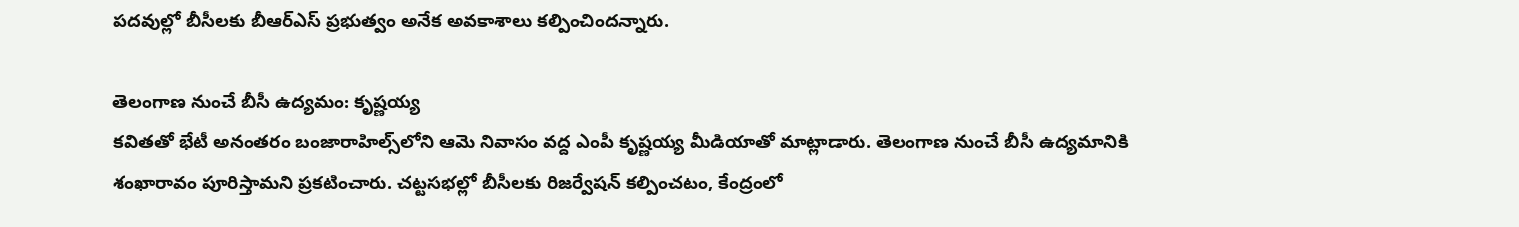పదవుల్లో బీసీలకు బీఆర్‌ఎస్‌ ప్రభుత్వం అనేక అవకాశాలు కల్పించిందన్నారు.

తెలంగాణ నుంచే బీసీ ఉద్యమం: కృష్ణయ్య
కవితతో భేటీ అనంతరం బంజారాహిల్స్‌లోని ఆమె నివాసం వద్ద ఎంపీ కృష్ణయ్య మీడియాతో మాట్లాడారు. తెలంగాణ నుంచే బీసీ ఉద్యమానికి శంఖారావం పూరిస్తామని ప్రకటించారు. చట్టసభల్లో బీసీలకు రిజర్వేషన్‌ కల్పించటం, కేంద్రంలో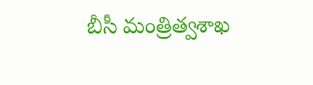బీసీ మంత్రిత్వశాఖ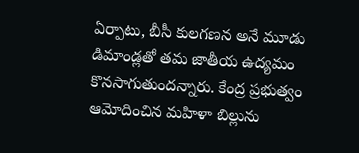ఏర్పాటు, బీసీ కులగణన అనే మూడు డిమాండ్లతో తమ జాతీయ ఉద్యమం కొనసాగుతుందన్నారు. కేంద్ర ప్రభుత్వం ఆమోదించిన మహిళా బిల్లును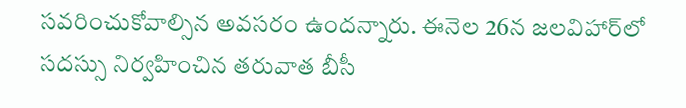సవరించుకోవాల్సిన అవసరం ఉందన్నారు. ఈనెల 26న జలవిహార్‌లో సదస్సు నిర్వహించిన తరువాత బీసీ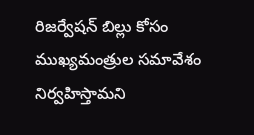రిజర్వేషన్‌ బిల్లు కోసం ముఖ్యమంత్రుల సమావేశం నిర్వహిస్తామని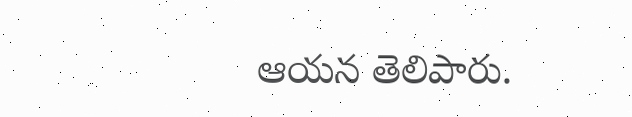ఆయన తెలిపారు.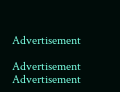Advertisement

Advertisement
Advertisement